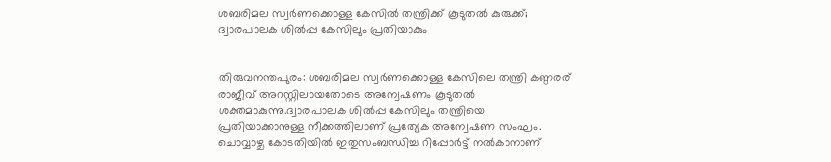ശബരിമല സ്വര്‍ണക്കൊള്ള കേസില്‍ തന്ത്രിക്ക് കൂടുതല്‍ കുരുക്ക്; ദ്വാരപാലക ശില്‍പ്പ കേസിലും പ്രതിയാകും


തിരുവനന്തപുരം: ശബരിമല സ്വർണക്കൊള്ള കേസിലെ തന്ത്രി കണ്ഠരര് രാജീവ് അറസ്റ്റിലായതോടെ അന്വേഷണം കൂടുതല്‍ ശക്തമാകുന്നു.ദ്വാരപാലക ശില്‍പ്പ കേസിലും തന്ത്രിയെ പ്രതിയാക്കാനുള്ള നീക്കത്തിലാണ് പ്രത്യേക അന്വേഷണ സംഘം. ചൊവ്വാഴ്ച കോടതിയില്‍ ഇതുസംബന്ധിച്ച റിപ്പോർട്ട് നല്‍കാനാണ്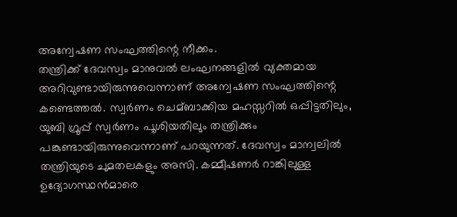അന്വേഷണ സംഘത്തിന്റെ നീക്കം.
തന്ത്രിക്ക് ദേവസ്വം മാനുവല്‍ ലംഘനങ്ങളില്‍ വ്യക്തമായ അറിവുണ്ടായിരുന്നുവെന്നാണ് അന്വേഷണ സംഘത്തിന്റെ കണ്ടെത്തല്‍. സ്വർണം ചെമ്ബാക്കിയ മഹസ്സറില്‍ ഒപ്പിട്ടതിലും, യുബി ഗ്രൂപ്പ് സ്വർണം പൂശിയതിലും തന്ത്രിക്കും പങ്കുണ്ടായിരുന്നുവെന്നാണ് പറയുന്നത്. ദേവസ്വം മാന്വലില്‍ തന്ത്രിയുടെ ചുമതലകളും അസി. കമ്മീഷണർ റാങ്കിലുള്ള ഉദ്യോഗസ്ഥൻമാരെ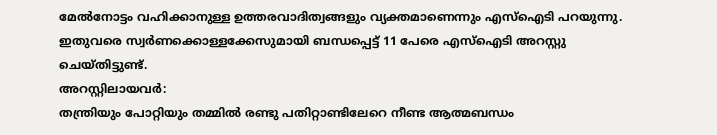മേല്‍നോട്ടം വഹിക്കാനുള്ള ഉത്തരവാദിത്വങ്ങളും വ്യക്തമാണെന്നും എസ്‌ഐടി പറയുന്നു. ഇതുവരെ സ്വർണക്കൊള്ളക്കേസുമായി ബന്ധപ്പെട്ട് 11 പേരെ എസ്‌ഐടി അറസ്റ്റു ചെയ്തിട്ടുണ്ട്.
അറസ്റ്റിലായവർ:
തന്ത്രിയും പോറ്റിയും തമ്മില്‍ രണ്ടു പതിറ്റാണ്ടിലേറെ നീണ്ട ആത്മബന്ധം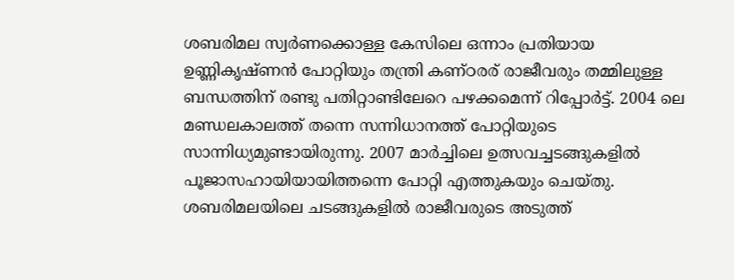ശബരിമല സ്വർണക്കൊള്ള കേസിലെ ഒന്നാം പ്രതിയായ ഉണ്ണികൃഷ്ണൻ പോറ്റിയും തന്ത്രി കണ്ഠരര് രാജീവരും തമ്മിലുള്ള ബന്ധത്തിന് രണ്ടു പതിറ്റാണ്ടിലേറെ പഴക്കമെന്ന് റിപ്പോർട്ട്. 2004 ലെ മണ്ഡലകാലത്ത് തന്നെ സന്നിധാനത്ത് പോറ്റിയുടെ സാന്നിധ്യമുണ്ടായിരുന്നു. 2007 മാർച്ചിലെ ഉത്സവച്ചടങ്ങുകളില്‍ പൂജാസഹായിയായിത്തന്നെ പോറ്റി എത്തുകയും ചെയ്തു. ശബരിമലയിലെ ചടങ്ങുകളില്‍ രാജീവരുടെ അടുത്ത്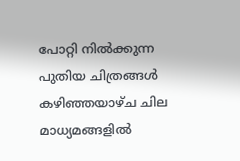പോറ്റി നില്‍ക്കുന്ന പുതിയ ചിത്രങ്ങള്‍ കഴിഞ്ഞയാഴ്ച ചില മാധ്യമങ്ങളില്‍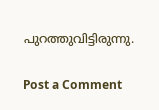പുറത്തുവിട്ടിരുന്നു.

Post a Comment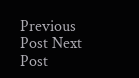Previous Post Next Post